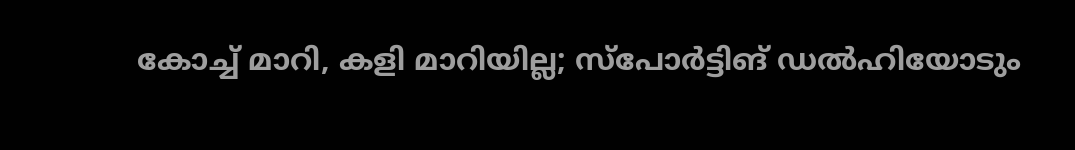കോച്ച് മാറി, കളി മാറിയില്ല; സ്പോർട്ടിങ് ഡൽഹിയോടും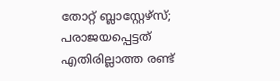തോറ്റ് ബ്ലാസ്റ്റേഴ്സ്; പരാജയപ്പെട്ടത് എതിരില്ലാത്ത രണ്ട്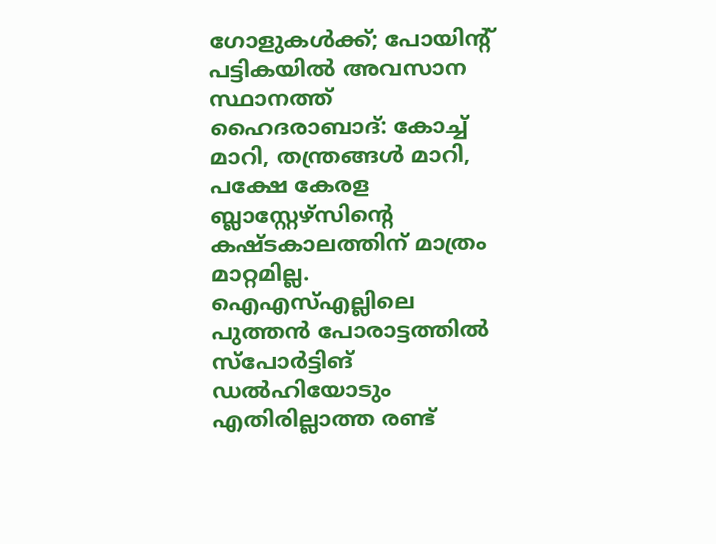ഗോളുകൾക്ക്; പോയിന്റ് പട്ടികയിൽ അവസാന സ്ഥാനത്ത്
ഹൈദരാബാദ്: കോച്ച് മാറി, തന്ത്രങ്ങൾ മാറി, പക്ഷേ കേരള ബ്ലാസ്റ്റേഴ്സിന്റെ കഷ്ടകാലത്തിന് മാത്രം മാറ്റമില്ല. ഐഎസ്എല്ലിലെ പുത്തൻ പോരാട്ടത്തിൽ സ്പോർട്ടിങ് ഡൽഹിയോടും എതിരില്ലാത്ത രണ്ട്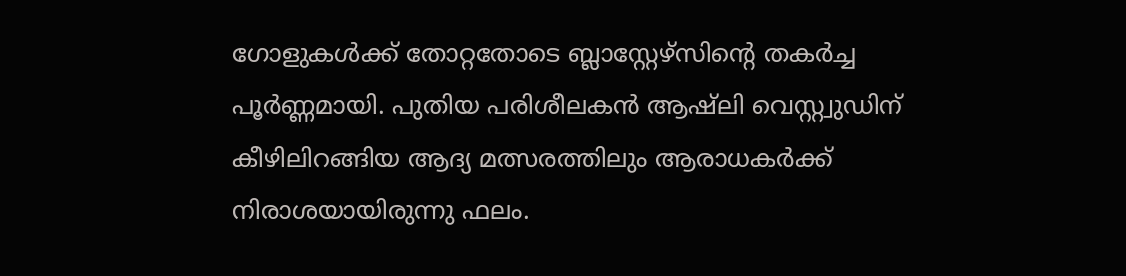ഗോളുകൾക്ക് തോറ്റതോടെ ബ്ലാസ്റ്റേഴ്സിന്റെ തകർച്ച പൂർണ്ണമായി. പുതിയ പരിശീലകൻ ആഷ്ലി വെസ്റ്റ്വുഡിന് കീഴിലിറങ്ങിയ ആദ്യ മത്സരത്തിലും ആരാധകർക്ക് നിരാശയായിരുന്നു ഫലം.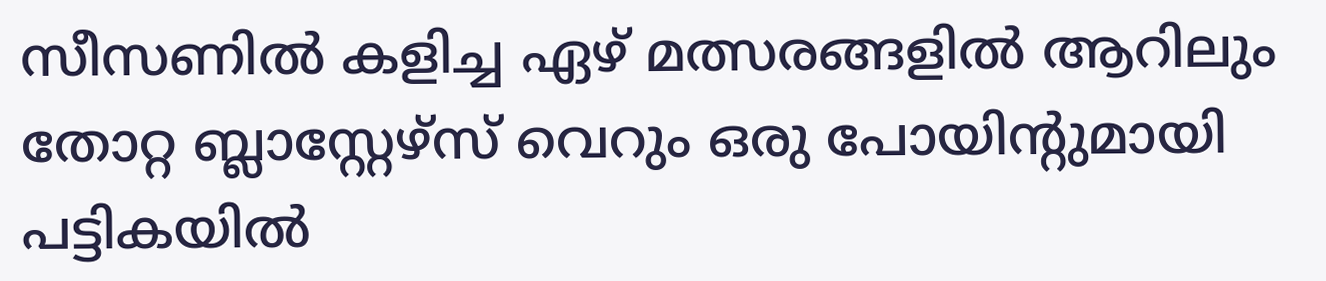സീസണിൽ കളിച്ച ഏഴ് മത്സരങ്ങളിൽ ആറിലും തോറ്റ ബ്ലാസ്റ്റേഴ്സ് വെറും ഒരു പോയിന്റുമായി പട്ടികയിൽ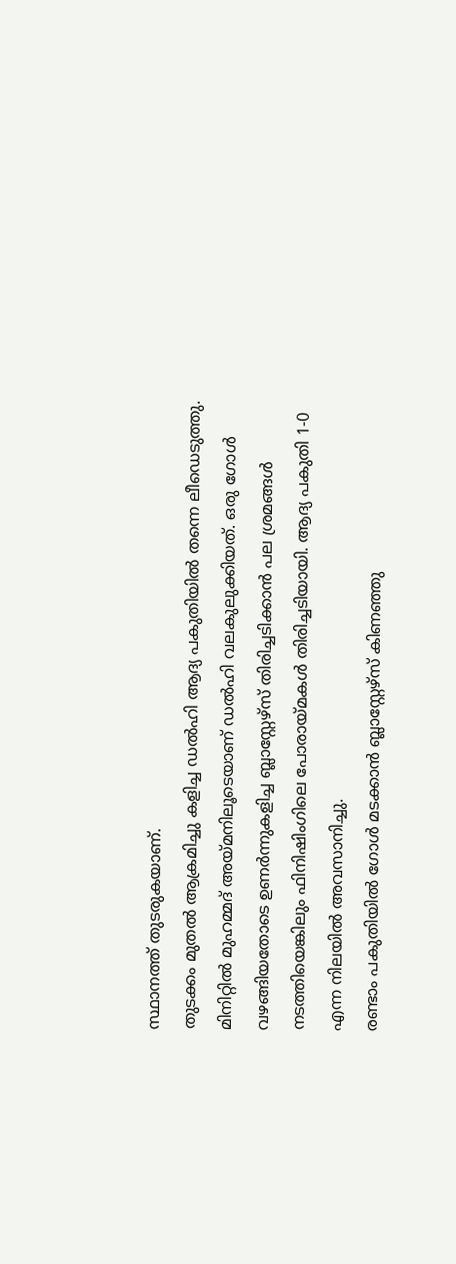സ്ഥാനത്ത് തുടരുകയാണ്.
തുടക്കം മുതൽ ആക്രമിച്ചു കളിച്ച ഡൽഹി ആദ്യ പകുതിയിൽ തന്നെ ലീഡെടുത്തു. മിനിറ്റിൽ മുഹമ്മദ് അയ്മനിലൂടെയാണ് ഡൽഹി വലകുലുക്കിയത്. ഒരു ഗോൾ വഴങ്ങിയതോടെ ഉണർന്നുകളിച്ച ബ്ലാസ്റ്റേഴ്സ് തിരിച്ചടിക്കാൻ പല ശ്രമങ്ങൾ നടത്തിയെങ്കിലും ഫിനിഷിംഗിലെ പോരായ്മകൾ തിരിച്ചടിയായി. ആദ്യ പകുതി 1-0 എന്ന നിലയിൽ അവസാനിച്ചു.
രണ്ടാം പകുതിയിൽ ഗോൾ മടക്കാൻ ബ്ലാസ്റ്റേഴ്സ് കിണഞ്ഞു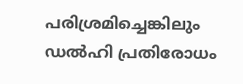പരിശ്രമിച്ചെങ്കിലും ഡൽഹി പ്രതിരോധം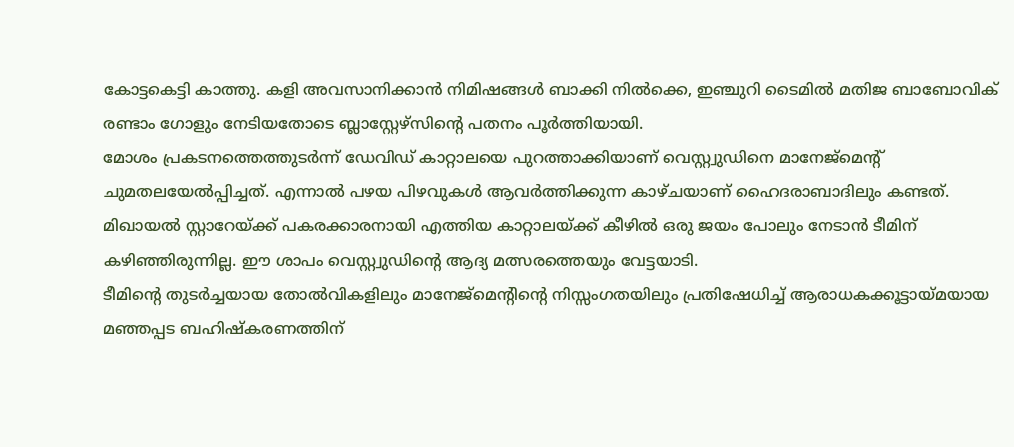കോട്ടകെട്ടി കാത്തു. കളി അവസാനിക്കാൻ നിമിഷങ്ങൾ ബാക്കി നിൽക്കെ, ഇഞ്ചുറി ടൈമിൽ മതിജ ബാബോവിക് രണ്ടാം ഗോളും നേടിയതോടെ ബ്ലാസ്റ്റേഴ്സിന്റെ പതനം പൂർത്തിയായി.
മോശം പ്രകടനത്തെത്തുടർന്ന് ഡേവിഡ് കാറ്റാലയെ പുറത്താക്കിയാണ് വെസ്റ്റ്വുഡിനെ മാനേജ്മെന്റ് ചുമതലയേൽപ്പിച്ചത്. എന്നാൽ പഴയ പിഴവുകൾ ആവർത്തിക്കുന്ന കാഴ്ചയാണ് ഹൈദരാബാദിലും കണ്ടത്. മിഖായൽ സ്റ്റാറേയ്ക്ക് പകരക്കാരനായി എത്തിയ കാറ്റാലയ്ക്ക് കീഴിൽ ഒരു ജയം പോലും നേടാൻ ടീമിന് കഴിഞ്ഞിരുന്നില്ല. ഈ ശാപം വെസ്റ്റ്വുഡിന്റെ ആദ്യ മത്സരത്തെയും വേട്ടയാടി.
ടീമിന്റെ തുടർച്ചയായ തോൽവികളിലും മാനേജ്മെന്റിന്റെ നിസ്സംഗതയിലും പ്രതിഷേധിച്ച് ആരാധകക്കൂട്ടായ്മയായ മഞ്ഞപ്പട ബഹിഷ്കരണത്തിന്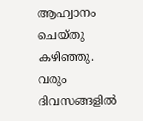ആഹ്വാനം ചെയ്തു കഴിഞ്ഞു. വരും ദിവസങ്ങളിൽ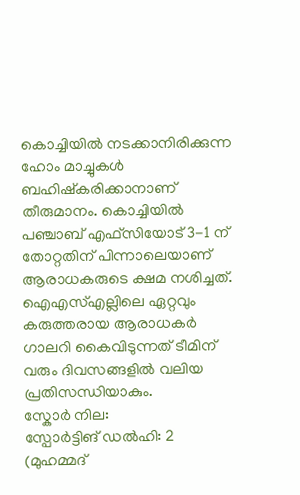കൊച്ചിയിൽ നടക്കാനിരിക്കുന്ന ഹോം മാച്ചുകൾ ബഹിഷ്കരിക്കാനാണ് തീരുമാനം. കൊച്ചിയിൽ പഞ്ചാബ് എഫ്സിയോട് 3-1 ന് തോറ്റതിന് പിന്നാലെയാണ് ആരാധകരുടെ ക്ഷമ നശിച്ചത്. ഐഎസ്എല്ലിലെ ഏറ്റവും കരുത്തരായ ആരാധകർ ഗാലറി കൈവിടുന്നത് ടീമിന് വരും ദിവസങ്ങളിൽ വലിയ പ്രതിസന്ധിയാകും.
സ്കോർ നില:
സ്പോർട്ടിങ് ഡൽഹി: 2 (മുഹമ്മദ്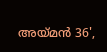അയ്മൻ 36',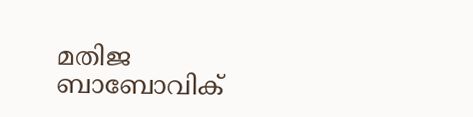മതിജ ബാബോവിക്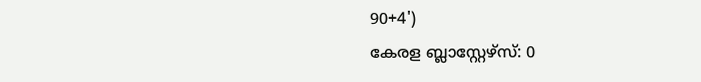90+4')
കേരള ബ്ലാസ്റ്റേഴ്സ്: 0